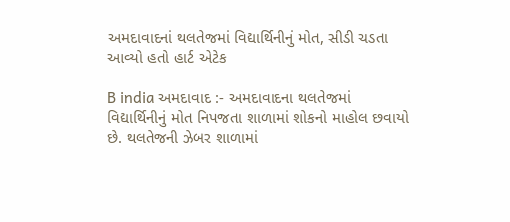અમદાવાદનાં થલતેજમાં વિદ્યાર્થિનીનું મોત, સીડી ચડતા આવ્યો હતો હાર્ટ એટેક

B india અમદાવાદ :- અમદાવાદના થલતેજમાં વિદ્યાર્થિનીનું મોત નિપજતા શાળામાં શોકનો માહોલ છવાયો છે. થલતેજની ઝેબર શાળામાં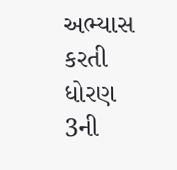અભ્યાસ કરતી ધોરણ 3ની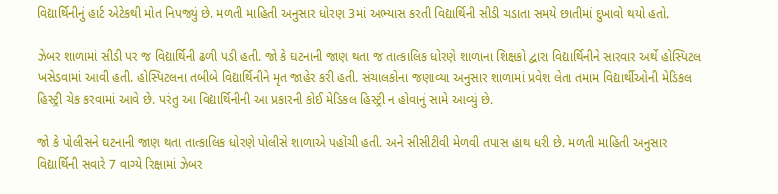વિદ્યાર્થિનીનું હાર્ટ એટેકથી મોત નિપજ્યું છે. મળતી માહિતી અનુસાર ધોરણ 3માં અભ્યાસ કરતી વિદ્યાર્થિની સીડી ચડાતા સમયે છાતીમાં દુખાવો થયો હતો.

ઝેબર શાળામાં સીડી પર જ વિદ્યાર્થિની ઢળી પડી હતી. જો કે ઘટનાની જાણ થતા જ તાત્કાલિક ધોરણે શાળાના શિક્ષકો દ્વારા વિદ્યાર્થિનીને સારવાર અર્થે હોસ્પિટલ ખસેડવામાં આવી હતી. હોસ્પિટલના તબીબે વિદ્યાર્થિનીને મૃત જાહેર કરી હતી. સંચાલકોના જણાવ્યા અનુસાર શાળામાં પ્રવેશ લેતા તમામ વિદ્યાર્થીઓની મેડિકલ હિસ્ટ્રી ચેક કરવામાં આવે છે. પરંતુ આ વિદ્યાર્થિનીની આ પ્રકારની કોઈ મેડિકલ હિસ્ટ્રી ન હોવાનું સામે આવ્યું છે.

જો કે પોલીસને ઘટનાની જાણ થતા તાત્કાલિક ધોરણે પોલીસે શાળાએ પહોંચી હતી. અને સીસીટીવી મેળવી તપાસ હાથ ધરી છે. મળતી માહિતી અનુસાર વિદ્યાર્થિની સવારે 7 વાગ્યે રિક્ષામાં ઝેબર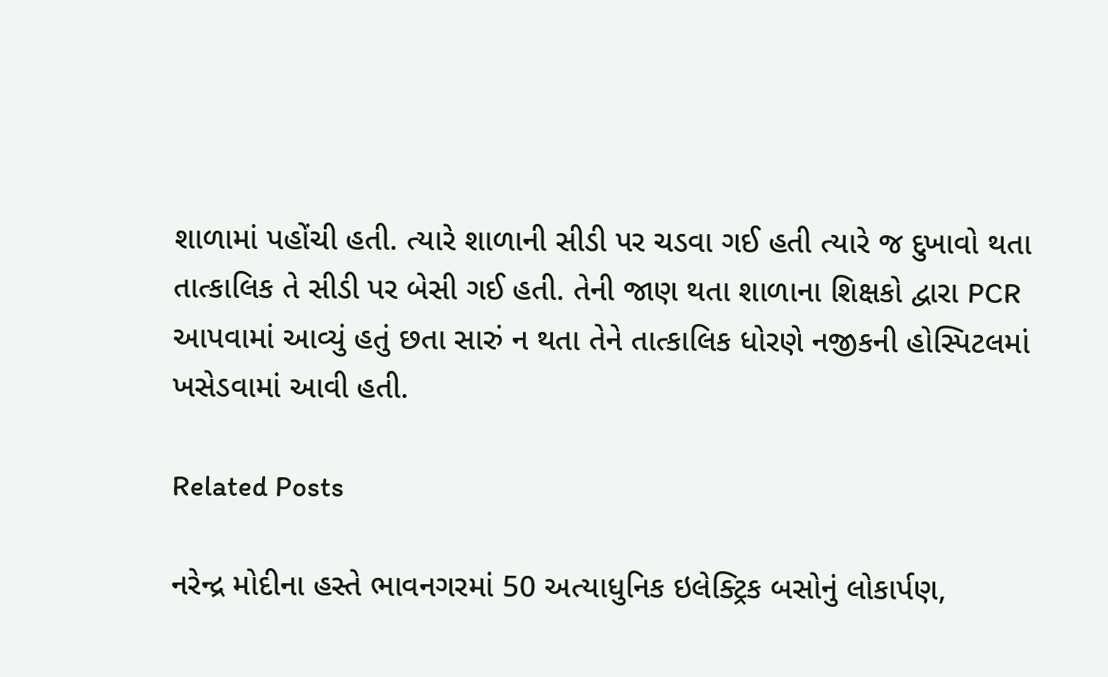શાળામાં પહોંચી હતી. ત્યારે શાળાની સીડી પર ચડવા ગઈ હતી ત્યારે જ દુખાવો થતા તાત્કાલિક તે સીડી પર બેસી ગઈ હતી. તેની જાણ થતા શાળાના શિક્ષકો દ્વારા PCR આપવામાં આવ્યું હતું છતા સારું ન થતા તેને તાત્કાલિક ધોરણે નજીકની હોસ્પિટલમાં ખસેડવામાં આવી હતી.

Related Posts

નરેન્દ્ર મોદીના હસ્તે ભાવનગરમાં 50 અત્યાધુનિક ઇલેક્ટ્રિક બસોનું લોકાર્પણ,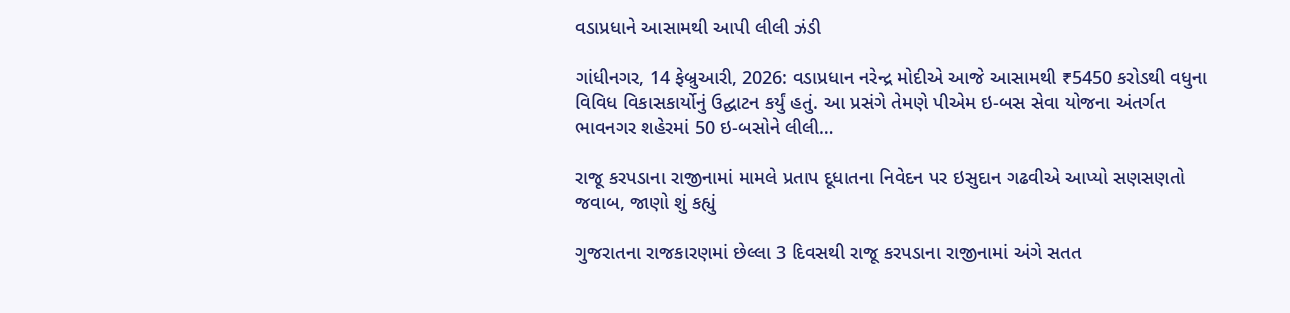વડાપ્રધાને આસામથી આપી લીલી ઝંડી

ગાંધીનગર, 14 ફેબ્રુઆરી, 2026: વડાપ્રધાન નરેન્દ્ર મોદીએ આજે આસામથી ₹5450 કરોડથી વધુના વિવિધ વિકાસકાર્યોનું ઉદ્ઘાટન કર્યું હતું. આ પ્રસંગે તેમણે પીએમ ઇ-બસ સેવા યોજના અંતર્ગત ભાવનગર શહેરમાં 50 ઇ-બસોને લીલી…

રાજૂ કરપડાના રાજીનામાં મામલે પ્રતાપ દૂધાતના નિવેદન પર ઇસુદાન ગઢવીએ આપ્યો સણસણતો જવાબ, જાણો શું કહ્યું

ગુજરાતના રાજકારણમાં છેલ્લા 3 દિવસથી રાજૂ કરપડાના રાજીનામાં અંગે સતત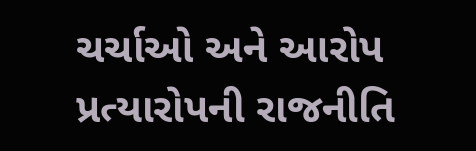ચર્ચાઓ અને આરોપ પ્રત્યારોપની રાજનીતિ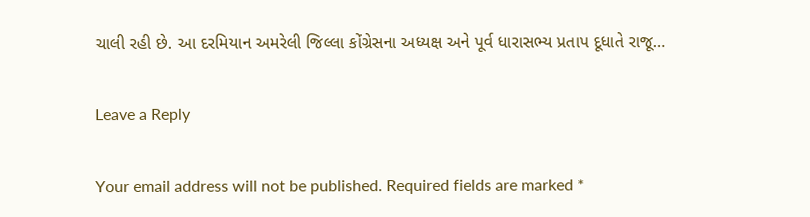ચાલી રહી છે. આ દરમિયાન અમરેલી જિલ્લા કોંગ્રેસના અધ્યક્ષ અને પૂર્વ ધારાસભ્ય પ્રતાપ દૂધાતે રાજૂ…

Leave a Reply

Your email address will not be published. Required fields are marked *